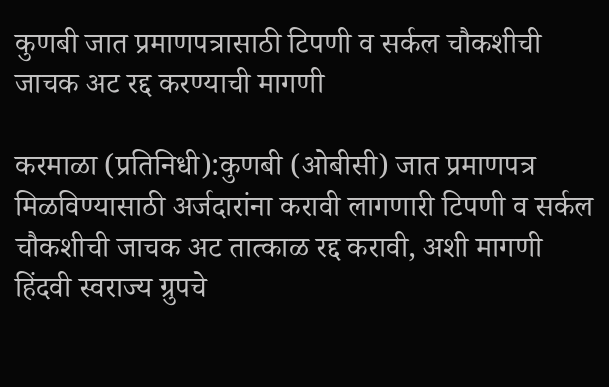कुणबी जात प्रमाणपत्रासाठी टिपणी व सर्कल चौकशीची जाचक अट रद्द करण्याची मागणी

करमाळा (प्रतिनिधी):कुणबी (ओबीसी) जात प्रमाणपत्र मिळविण्यासाठी अर्जदारांना करावी लागणारी टिपणी व सर्कल चौकशीची जाचक अट तात्काळ रद्द करावी, अशी मागणी हिंदवी स्वराज्य ग्रुपचे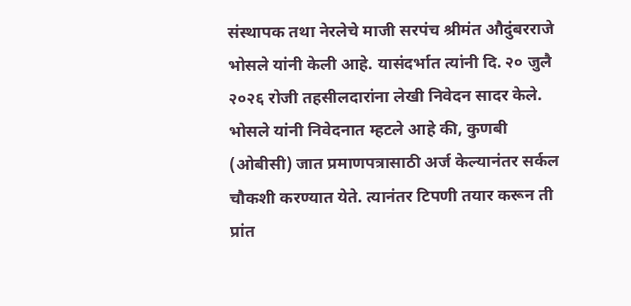संस्थापक तथा नेरलेचे माजी सरपंच श्रीमंत औदुंबरराजे भोसले यांनी केली आहे. यासंदर्भात त्यांनी दि. २० जुलै २०२६ रोजी तहसीलदारांना लेखी निवेदन सादर केले.
भोसले यांनी निवेदनात म्हटले आहे की, कुणबी (ओबीसी) जात प्रमाणपत्रासाठी अर्ज केल्यानंतर सर्कल चौकशी करण्यात येते. त्यानंतर टिपणी तयार करून ती प्रांत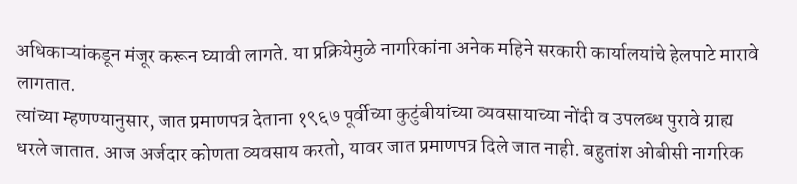अधिकाऱ्यांकडून मंजूर करून घ्यावी लागते. या प्रक्रियेमुळे नागरिकांना अनेक महिने सरकारी कार्यालयांचे हेलपाटे मारावे लागतात.
त्यांच्या म्हणण्यानुसार, जात प्रमाणपत्र देताना १९६७ पूर्वीच्या कुटुंबीयांच्या व्यवसायाच्या नोंदी व उपलब्ध पुरावे ग्राह्य धरले जातात. आज अर्जदार कोणता व्यवसाय करतो, यावर जात प्रमाणपत्र दिले जात नाही. बहुतांश ओबीसी नागरिक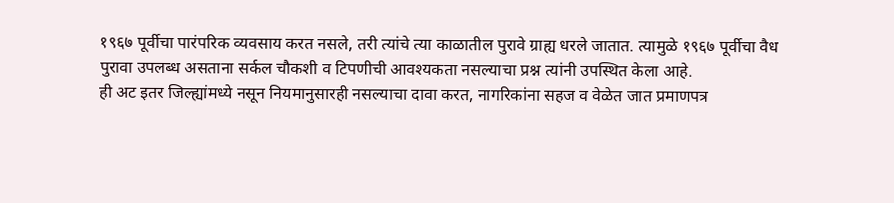१९६७ पूर्वीचा पारंपरिक व्यवसाय करत नसले, तरी त्यांचे त्या काळातील पुरावे ग्राह्य धरले जातात. त्यामुळे १९६७ पूर्वीचा वैध पुरावा उपलब्ध असताना सर्कल चौकशी व टिपणीची आवश्यकता नसल्याचा प्रश्न त्यांनी उपस्थित केला आहे.
ही अट इतर जिल्ह्यांमध्ये नसून नियमानुसारही नसल्याचा दावा करत, नागरिकांना सहज व वेळेत जात प्रमाणपत्र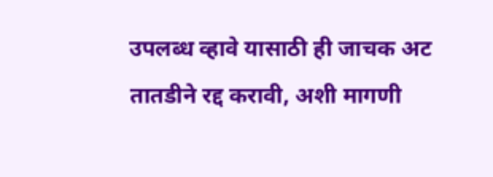उपलब्ध व्हावे यासाठी ही जाचक अट तातडीने रद्द करावी, अशी मागणी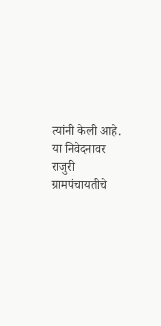त्यांनी केली आहे.
या निवेदनावर राजुरी ग्रामपंचायतीचे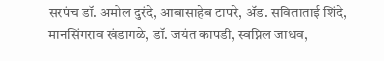सरपंच डॉ. अमोल दुरंदे, आबासाहेब टापरे, ॲड. सविताताई शिंदे, मानसिंगराव खंडागळे, डॉ. जयंत कापडी, स्वप्निल जाधव,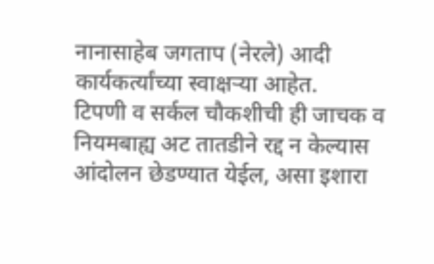नानासाहेब जगताप (नेरले) आदी कार्यकर्त्यांच्या स्वाक्षऱ्या आहेत.
टिपणी व सर्कल चौकशीची ही जाचक व नियमबाह्य अट तातडीने रद्द न केल्यास आंदोलन छेडण्यात येईल, असा इशारा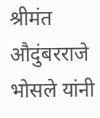श्रीमंत औदुंबरराजे भोसले यांनी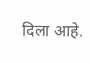दिला आहे.